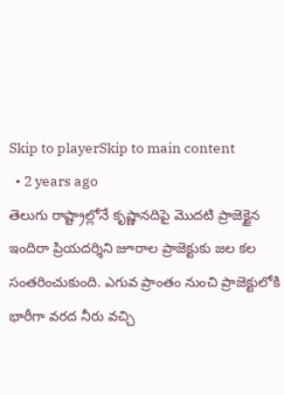Skip to playerSkip to main content
  • 2 years ago
తెలుగు రాష్ట్రాల్లోనే కృష్ణానదిపై మొదటి ప్రాజెక్టైన ఇందిరా ప్రియదర్శిని జూరాల ప్రాజెక్టుకు జల కల సంతరించుకుంది. ఎగువ ప్రాంతం నుంచి ప్రాజెక్టులోకి భారీగా వరద నీరు వచ్చి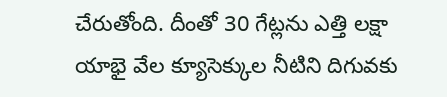చేరుతోంది. దీంతో 30 గేట్లను ఎత్తి లక్షా యాభై వేల క్యూసెక్కుల నీటిని దిగువకు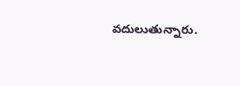వదులుతున్నారు.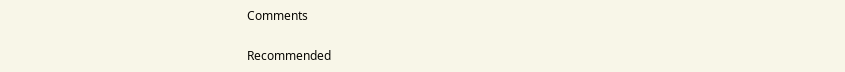Comments

Recommended